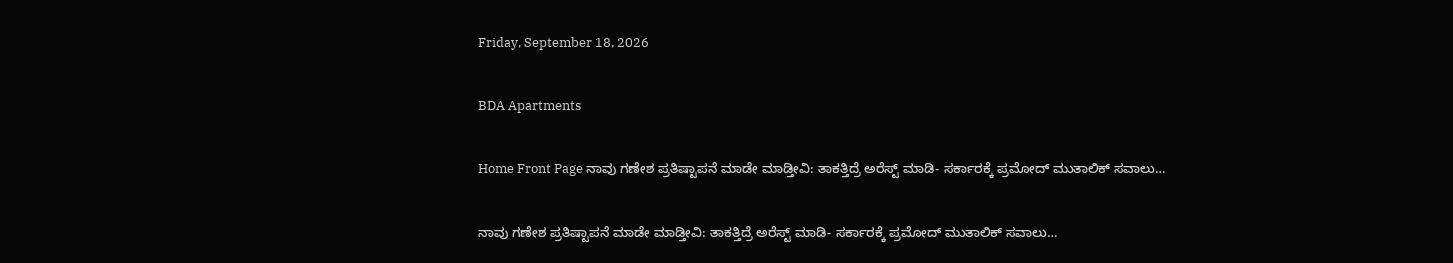Friday, September 18, 2026

BDA Apartments

Home Front Page ನಾವು ಗಣೇಶ ಪ್ರತಿಷ್ಟಾಪನೆ ಮಾಡೇ ಮಾಡ್ತೀವಿ: ತಾಕತ್ತಿದ್ರೆ ಅರೆಸ್ಟ್ ಮಾಡಿ- ಸರ್ಕಾರಕ್ಕೆ ಪ್ರಮೋದ್ ಮುತಾಲಿಕ್ ಸವಾಲು…

ನಾವು ಗಣೇಶ ಪ್ರತಿಷ್ಟಾಪನೆ ಮಾಡೇ ಮಾಡ್ತೀವಿ: ತಾಕತ್ತಿದ್ರೆ ಅರೆಸ್ಟ್ ಮಾಡಿ- ಸರ್ಕಾರಕ್ಕೆ ಪ್ರಮೋದ್ ಮುತಾಲಿಕ್ ಸವಾಲು…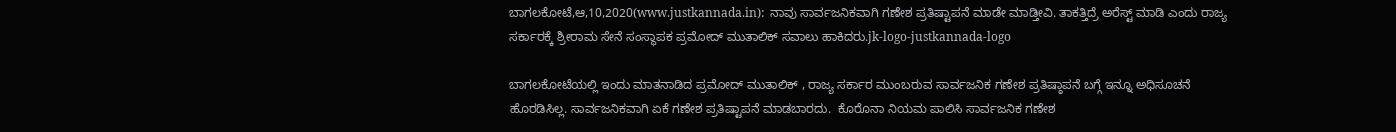ಬಾಗಲಕೋಟೆ,ಆ,10,2020(www.justkannada.in):  ನಾವು ಸಾರ್ವಜನಿಕವಾಗಿ ಗಣೇಶ ಪ್ರತಿಷ್ಟಾಪನೆ ಮಾಡೇ ಮಾಡ್ತೀವಿ. ತಾಕತ್ತಿದ್ರೆ ಅರೆಸ್ಟ್ ಮಾಡಿ ಎಂದು ರಾಜ್ಯ ಸರ್ಕಾರಕ್ಕೆ ಶ್ರೀರಾಮ ಸೇನೆ ಸಂಸ್ಥಾಪಕ ಪ್ರಮೋದ್ ಮುತಾಲಿಕ್ ಸವಾಲು ಹಾಕಿದರು.jk-logo-justkannada-logo

ಬಾಗಲಕೋಟೆಯಲ್ಲಿ ಇಂದು ಮಾತನಾಡಿದ ಪ್ರಮೋದ್ ಮುತಾಲಿಕ್ , ರಾಜ್ಯ ಸರ್ಕಾರ ಮುಂಬರುವ ಸಾರ್ವಜನಿಕ ಗಣೇಶ ಪ್ರತಿಷ್ಠಾಪನೆ ಬಗ್ಗೆ ಇನ್ನೂ ಅಧಿಸೂಚನೆ ಹೊರಡಿಸಿಲ್ಲ. ಸಾರ್ವಜನಿಕವಾಗಿ ಏಕೆ ಗಣೇಶ ಪ್ರತಿಷ್ಟಾಪನೆ ಮಾಡಬಾರದು.  ಕೊರೊನಾ ನಿಯಮ ಪಾಲಿಸಿ ಸಾರ್ವಜನಿಕ ಗಣೇಶ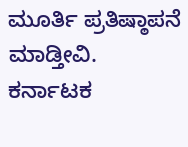ಮೂರ್ತಿ ಪ್ರತಿಷ್ಠಾಪನೆ ಮಾಡ್ತೀವಿ. ಕರ್ನಾಟಕ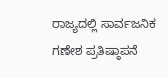ರಾಜ್ಯದಲ್ಲಿ ಸಾರ್ವಜನಿಕ ಗಣೇಶ ಪ್ರತಿಷ್ಠಾಪನೆ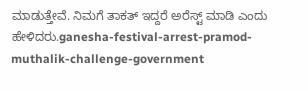ಮಾಡುತ್ತೇವೆ. ನಿಮಗೆ ತಾಕತ್ ಇದ್ದರೆ ಅರೆಸ್ಟ್ ಮಾಡಿ ಎಂದು ಹೇಳಿದರು.ganesha-festival-arrest-pramod-muthalik-challenge-government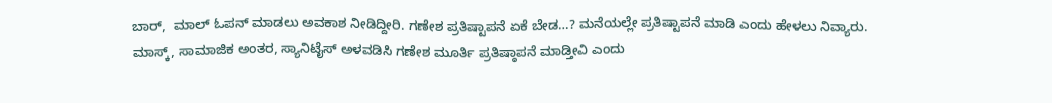ಬಾರ್,  ಮಾಲ್ ಓಪನ್ ಮಾಡಲು ಅವಕಾಶ ನೀಡಿದ್ದೀರಿ. ಗಣೇಶ ಪ್ರತಿಷ್ಟಾಪನೆ ಏಕೆ ಬೇಡ…? ಮನೆಯಲ್ಲೇ ಪ್ರತಿಷ್ಟಾಪನೆ ಮಾಡಿ ಎಂದು ಹೇಳಲು ನಿವ್ಯಾರು. ಮಾಸ್ಕ್, ಸಾಮಾಜಿಕ ಅಂತರ, ಸ್ಯಾನಿಟೈಸ್ ಅಳವಡಿಸಿ ಗಣೇಶ ಮೂರ್ತಿ ಪ್ರತಿಷ್ಠಾಪನೆ ಮಾಡ್ತೀವಿ ಎಂದು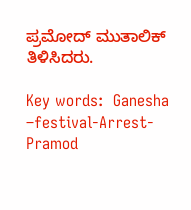ಪ್ರಮೋದ್ ಮುತಾಲಿಕ್ ತಿಳಿಸಿದರು.

Key words:  Ganesha –festival-Arrest-Pramod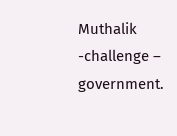Muthalik -challenge – government.